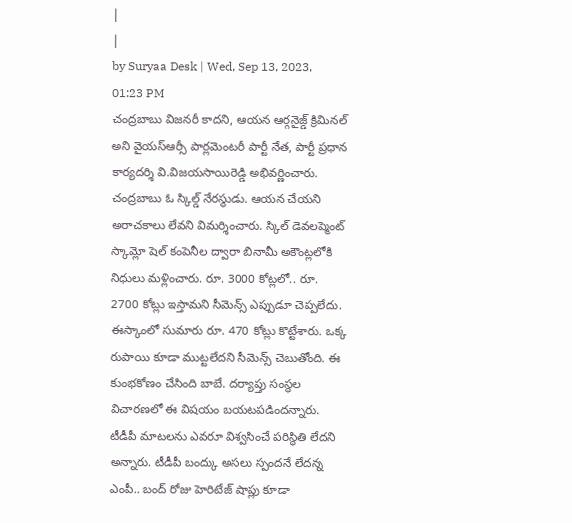|
|
by Suryaa Desk | Wed, Sep 13, 2023, 01:23 PM
చంద్రబాబు విజనరీ కాదని, ఆయన ఆర్గనైజ్డ్ క్రిమినల్ అని వైయస్ఆర్సీ పార్లమెంటరీ పార్టీ నేత, పార్టీ ప్రధాన కార్యదర్శి వి.విజయసాయిరెడ్డి అభివర్ణించారు. చంద్రబాబు ఓ స్కిల్డ్ నేరస్థుడు. ఆయన చేయని అరాచకాలు లేవని విమర్శించారు. స్కిల్ డెవలప్మెంట్ స్కామ్లో షెల్ కంపెనీల ద్వారా బినామీ అకౌంట్లలోకి నిధులు మళ్లించారు. రూ. 3000 కోట్లలో.. రూ. 2700 కోట్లు ఇస్తామని సీమెన్స్ ఎప్పుడూ చెప్పలేదు. ఈస్కాంలో సుమారు రూ. 470 కోట్లు కొట్టేశారు. ఒక్క రుపాయి కూడా ముట్టలేదని సీమెన్స్ చెబుతోంది. ఈ కుంభకోణం చేసింది బాబే. దర్యాప్తు సంస్థల విచారణలో ఈ విషయం బయటపడిందన్నారు. టీడీపీ మాటలను ఎవరూ విశ్వసించే పరిస్థితి లేదని అన్నారు. టీడీపీ బంద్కు అసలు స్పందనే లేదన్న ఎంపీ.. బంద్ రోజు హెరిటేజ్ షాప్లు కూడా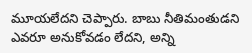మూయలేదని చెప్పారు. బాబు నీతిమంతుడని ఎవరూ అనుకోవడం లేదని, అన్ని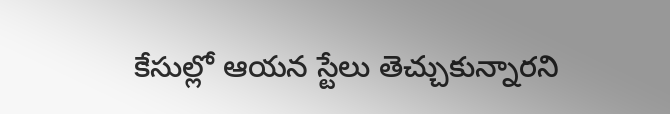కేసుల్లో ఆయన స్టేలు తెచ్చుకున్నారని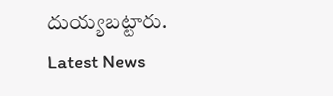దుయ్యబట్టారు.
Latest News